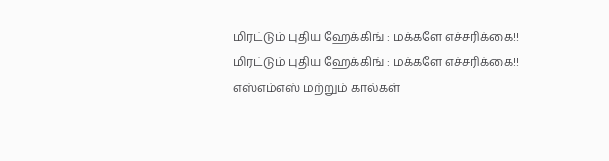மிரட்டும் புதிய ஹேக்கிங் : மக்களே எச்சரிக்கை!!
மிரட்டும் புதிய ஹேக்கிங் : மக்களே எச்சரிக்கை!!
எஸ்எம்எஸ் மற்றும் கால்கள்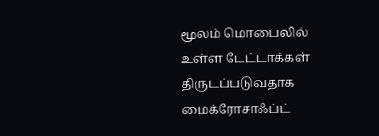மூலம் மொபைலில் உள்ள டேட்டாக்கள் திருடப்படுவதாக மைக்ரோசாஃப்ட்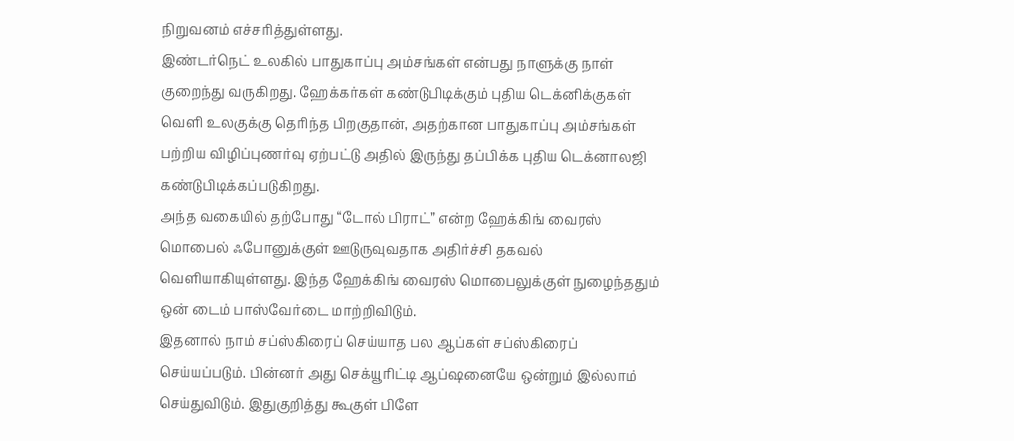நிறுவனம் எச்சரித்துள்ளது.
இண்டர்நெட் உலகில் பாதுகாப்பு அம்சங்கள் என்பது நாளுக்கு நாள் குறைந்து வருகிறது. ஹேக்கர்கள் கண்டுபிடிக்கும் புதிய டெக்னிக்குகள் வெளி உலகுக்கு தெரிந்த பிறகுதான், அதற்கான பாதுகாப்பு அம்சங்கள் பற்றிய விழிப்புணர்வு ஏற்பட்டு அதில் இருந்து தப்பிக்க புதிய டெக்னாலஜி கண்டுபிடிக்கப்படுகிறது.
அந்த வகையில் தற்போது “டோல் பிராட்” என்ற ஹேக்கிங் வைரஸ் மொபைல் ஃபோனுக்குள் ஊடுருவுவதாக அதிர்ச்சி தகவல் வெளியாகியுள்ளது. இந்த ஹேக்கிங் வைரஸ் மொபைலுக்குள் நுழைந்ததும் ஒன் டைம் பாஸ்வேர்டை மாற்றிவிடும்.
இதனால் நாம் சப்ஸ்கிரைப் செய்யாத பல ஆப்கள் சப்ஸ்கிரைப் செய்யப்படும். பின்னர் அது செக்யூரிட்டி ஆப்ஷனையே ஒன்றும் இல்லாம் செய்துவிடும். இதுகுறித்து கூகுள் பிளே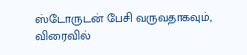ஸ்டோருடன் பேசி வருவதாகவும், விரைவில்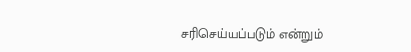சரிசெய்யப்படும் என்றும்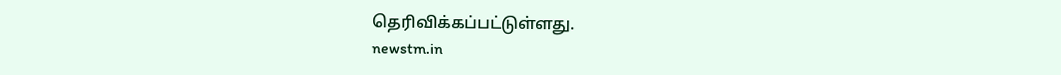தெரிவிக்கப்பட்டுள்ளது.
newstm.in